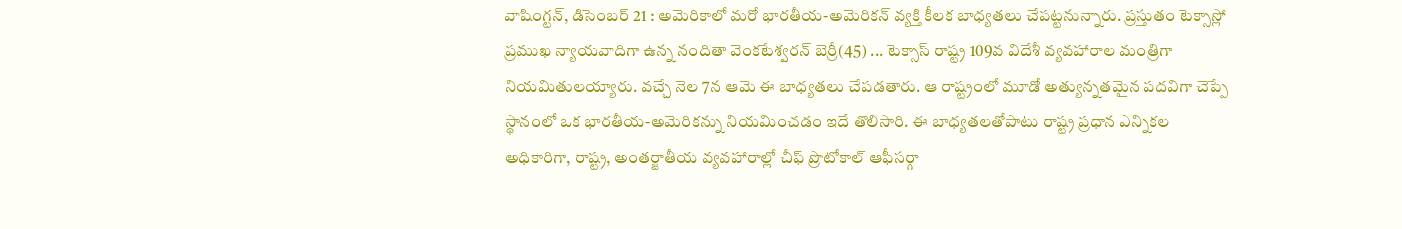వాషింగ్టన్, డిసెంబర్ 21 : అమెరికాలో మరో భారతీయ-అమెరికన్ వ్యక్తి కీలక బాధ్యతలు చేపట్టనున్నారు. ప్రస్తుతం టెక్సాస్లో ప్రముఖ న్యాయవాదిగా ఉన్న నందితా వెంకటేశ్వరన్ బెర్రీ(45) ... టెక్సాస్ రాష్ట్ర 109వ విదేశీ వ్యవహారాల మంత్రిగా నియమితులయ్యారు. వచ్చే నెల 7న ఆమె ఈ బాధ్యతలు చేపడతారు. ఆ రాష్ట్రంలో మూడో అత్యున్నతమైన పదవిగా చెప్పే స్థానంలో ఒక భారతీయ-అమెరికన్ను నియమించడం ఇదే తొలిసారి. ఈ బాధ్యతలతోపాటు రాష్ట్ర ప్రధాన ఎన్నికల అధికారిగా, రాష్ట్ర, అంతర్జాతీయ వ్యవహారాల్లో చీఫ్ ప్రొటోకాల్ ఆఫీసర్గా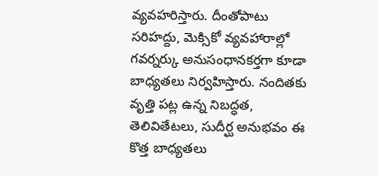వ్యవహరిస్తారు. దీంతోపాటు సరిహద్దు, మెక్సికో వ్యవహారాల్లో గవర్నర్కు అనుసంధానకర్తగా కూడా బాధ్యతలు నిర్వహిస్తారు. నందితకు వృత్తి పట్ల ఉన్న నిబద్ధత, తెలివితేటలు, సుదీర్ఘ అనుభవం ఈ కొత్త బాధ్యతలు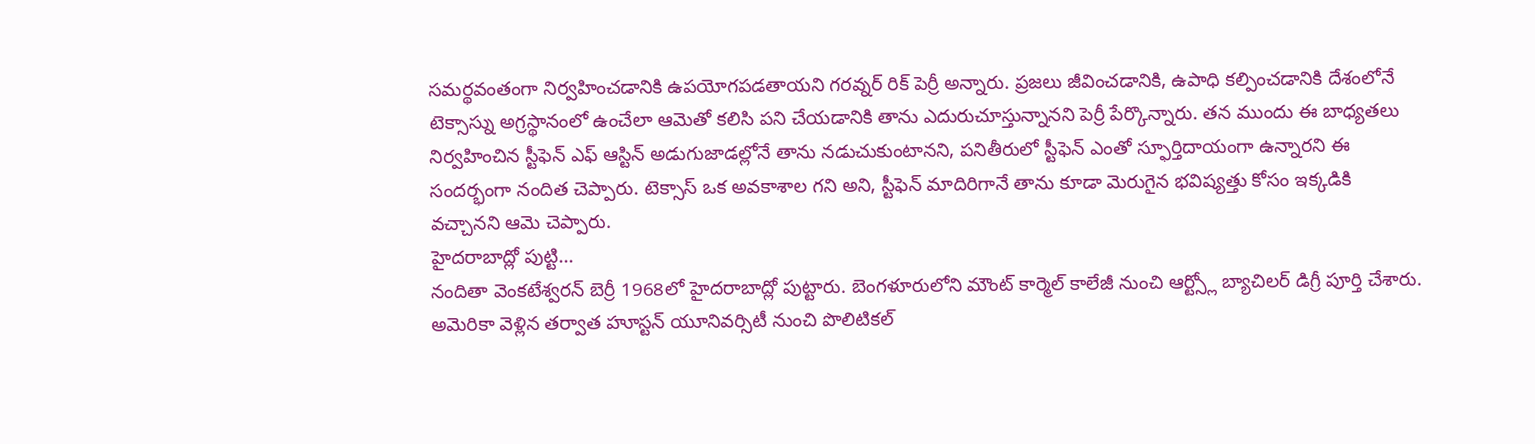సమర్థవంతంగా నిర్వహించడానికి ఉపయోగపడతాయని గరవ్నర్ రిక్ పెర్రీ అన్నారు. ప్రజలు జీవించడానికి, ఉపాధి కల్పించడానికి దేశంలోనే టెక్సాస్ను అగ్రస్థానంలో ఉంచేలా ఆమెతో కలిసి పని చేయడానికి తాను ఎదురుచూస్తున్నానని పెర్రీ పేర్కొన్నారు. తన ముందు ఈ బాధ్యతలు నిర్వహించిన స్టీఫెన్ ఎఫ్ ఆస్టిన్ అడుగుజాడల్లోనే తాను నడుచుకుంటానని, పనితీరులో స్టీఫెన్ ఎంతో స్ఫూర్తిదాయంగా ఉన్నారని ఈ సందర్భంగా నందిత చెప్పారు. టెక్సాస్ ఒక అవకాశాల గని అని, స్టీఫెన్ మాదిరిగానే తాను కూడా మెరుగైన భవిష్యత్తు కోసం ఇక్కడికి వచ్చానని ఆమె చెప్పారు.
హైదరాబాద్లో పుట్టి...
నందితా వెంకటేశ్వరన్ బెర్రీ 1968లో హైదరాబాద్లో పుట్టారు. బెంగళూరులోని మౌంట్ కార్మెల్ కాలేజీ నుంచి ఆర్ట్స్లో బ్యాచిలర్ డిగ్రీ పూర్తి చేశారు. అమెరికా వెళ్లిన తర్వాత హూస్టన్ యూనివర్సిటీ నుంచి పొలిటికల్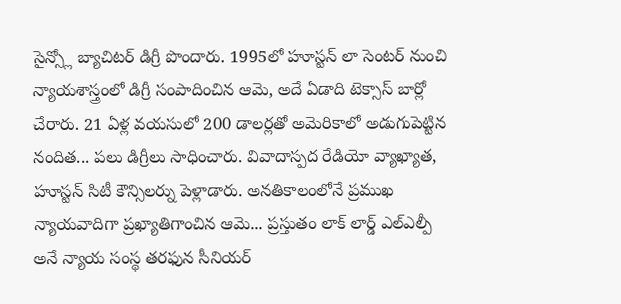సైన్స్లో బ్యాచిటర్ డిగ్రీ పొందారు. 1995లో హూస్టన్ లా సెంటర్ నుంచి న్యాయశాస్త్రంలో డిగ్రీ సంపాదించిన ఆమె, అదే ఏడాది టెక్సాస్ బార్లో చేరారు. 21 ఏళ్ల వయసులో 200 డాలర్లతో అమెరికాలో అడుగుపెట్టిన నందిత... పలు డిగ్రీలు సాధించారు. వివాదాస్పద రేడియో వ్యాఖ్యాత, హూస్టన్ సిటీ కౌన్సిలర్ను పెళ్లాడారు. అనతికాలంలోనే ప్రముఖ న్యాయవాదిగా ప్రఖ్యాతిగాంచిన ఆమె... ప్రస్తుతం లాక్ లార్డ్ ఎల్ఎల్పీ అనే న్యాయ సంస్థ తరఫున సీనియర్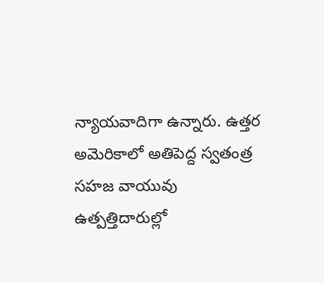న్యాయవాదిగా ఉన్నారు. ఉత్తర అమెరికాలో అతిపెద్ద స్వతంత్ర సహజ వాయువు ఉత్పత్తిదారుల్లో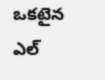ఒకటైన ఎల్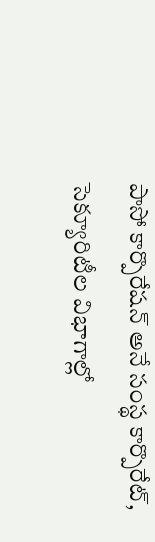పాసో కార్పొరేషన్ అనే సంస్థ కార్పొరేట్, సెక్యూరిటీల విభాగాల్లో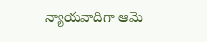న్యాయవాదిగా ఆమె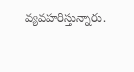వ్యవహరిస్తున్నారు.